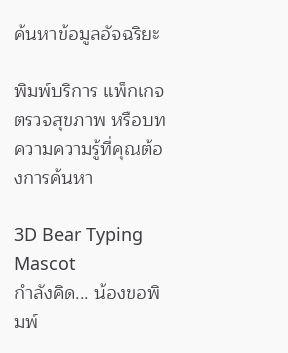ค้นหาข้อมูลอัจฉริยะ

พิมพ์บริการ แพ็กเกจตรวจสุขภาพ หรือบทความความรู้ที่คุณต้องการค้นหา

3D Bear Typing Mascot
กำลังคิด... น้องขอพิมพ์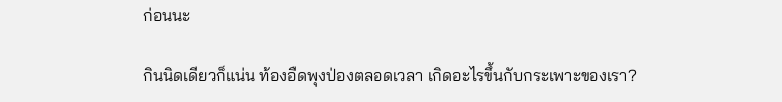ก่อนนะ

กินนิดเดียวก็แน่น ท้องอืดพุงป่องตลอดเวลา เกิดอะไรขึ้นกับกระเพาะของเรา?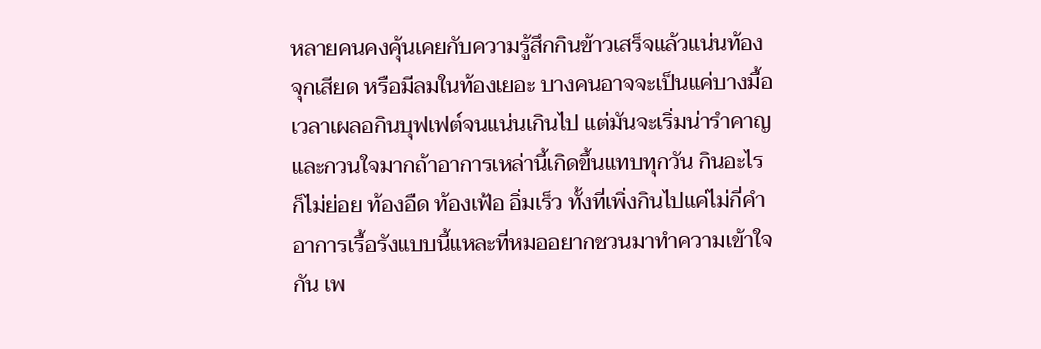หลายคนคงคุ้นเคยกับความรู้สึกกินข้าวเสร็จแล้วแน่นท้อง จุกเสียด หรือมีลมในท้องเยอะ บางคนอาจจะเป็นแค่บางมื้อเวลาเผลอกินบุฟเฟต์จนแน่นเกินไป แต่มันจะเริ่มน่ารำคาญและกวนใจมากถ้าอาการเหล่านี้เกิดขึ้นแทบทุกวัน กินอะไรก็ไม่ย่อย ท้องอืด ท้องเฟ้อ อิ่มเร็ว ทั้งที่เพิ่งกินไปแค่ไม่กี่คำ อาการเรื้อรังแบบนี้แหละที่หมออยากชวนมาทำความเข้าใจกัน เพ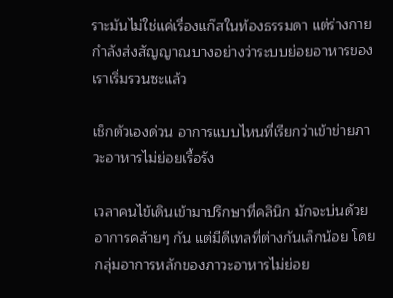ราะมันไม่ใช่แค่เรื่องแก๊สในท้องธรรมดา แต่ร่างกายกำลังส่งสัญญาณบางอย่างว่าระบบย่อยอาหารของเราเริ่มรวนซะแล้ว

เช็กตัวเองด่วน อาการแบบไหนที่เรียกว่าเข้าข่ายภาวะอาหารไม่ย่อยเรื้อรัง

เวลาคนไข้เดินเข้ามาปรึกษาที่คลินิก มักจะบ่นด้วยอาการคล้ายๆ กัน แต่มีดีเทลที่ต่างกันเล็กน้อย โดยกลุ่มอาการหลักของภาวะอาหารไม่ย่อย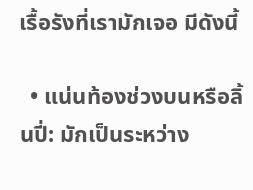เรื้อรังที่เรามักเจอ มีดังนี้

  • แน่นท้องช่วงบนหรือลิ้นปี่: มักเป็นระหว่าง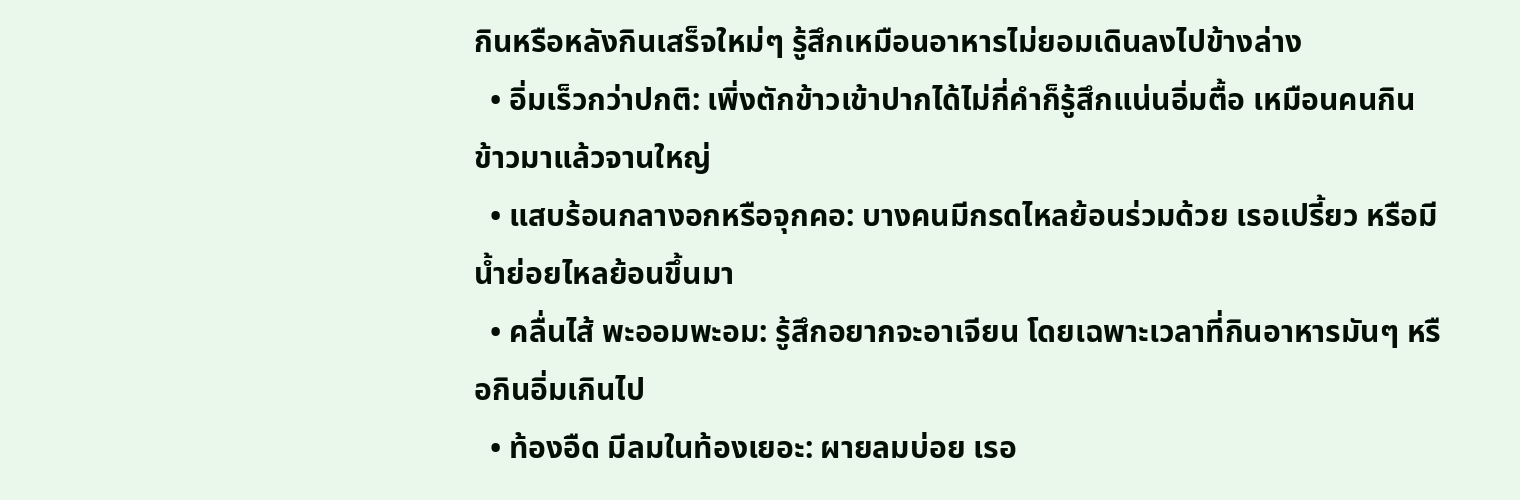กินหรือหลังกินเสร็จใหม่ๆ รู้สึกเหมือนอาหารไม่ยอมเดินลงไปข้างล่าง
  • อิ่มเร็วกว่าปกติ: เพิ่งตักข้าวเข้าปากได้ไม่กี่คำก็รู้สึกแน่นอิ่มตื้อ เหมือนคนกินข้าวมาแล้วจานใหญ่
  • แสบร้อนกลางอกหรือจุกคอ: บางคนมีกรดไหลย้อนร่วมด้วย เรอเปรี้ยว หรือมีน้ำย่อยไหลย้อนขึ้นมา
  • คลื่นไส้ พะออมพะอม: รู้สึกอยากจะอาเจียน โดยเฉพาะเวลาที่กินอาหารมันๆ หรือกินอิ่มเกินไป
  • ท้องอืด มีลมในท้องเยอะ: ผายลมบ่อย เรอ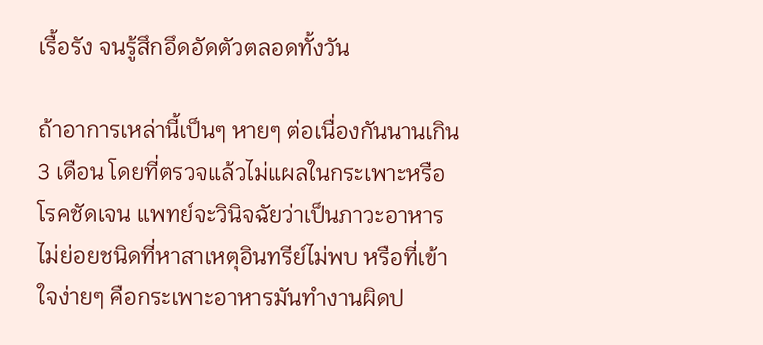เรื้อรัง จนรู้สึกอึดอัดตัวตลอดทั้งวัน

ถ้าอาการเหล่านี้เป็นๆ หายๆ ต่อเนื่องกันนานเกิน 3 เดือน โดยที่ตรวจแล้วไม่แผลในกระเพาะหรือโรคชัดเจน แพทย์จะวินิจฉัยว่าเป็นภาวะอาหารไม่ย่อยชนิดที่หาสาเหตุอินทรีย์ไม่พบ หรือที่เข้าใจง่ายๆ คือกระเพาะอาหารมันทำงานผิดป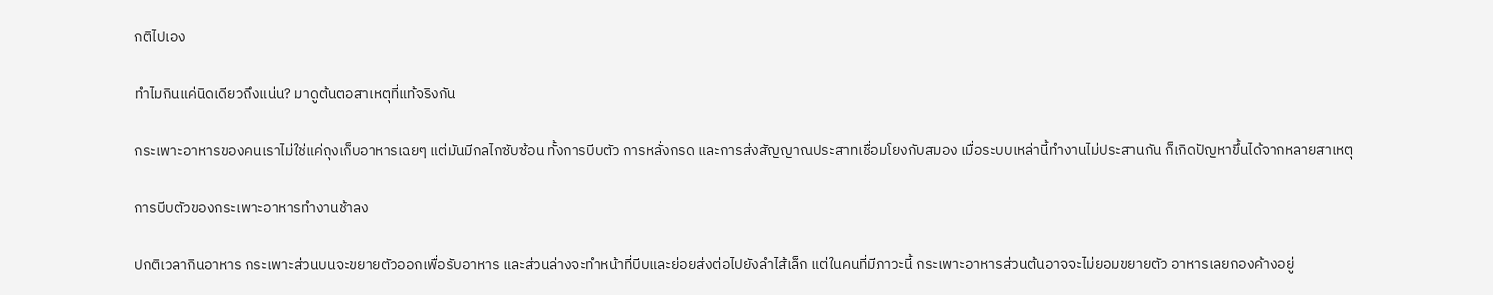กติไปเอง

ทำไมกินแค่นิดเดียวถึงแน่น? มาดูต้นตอสาเหตุที่แท้จริงกัน

กระเพาะอาหารของคนเราไม่ใช่แค่ถุงเก็บอาหารเฉยๆ แต่มันมีกลไกซับซ้อน ทั้งการบีบตัว การหลั่งกรด และการส่งสัญญาณประสาทเชื่อมโยงกับสมอง เมื่อระบบเหล่านี้ทำงานไม่ประสานกัน ก็เกิดปัญหาขึ้นได้จากหลายสาเหตุ

การบีบตัวของกระเพาะอาหารทำงานช้าลง

ปกติเวลากินอาหาร กระเพาะส่วนบนจะขยายตัวออกเพื่อรับอาหาร และส่วนล่างจะทำหน้าที่บีบและย่อยส่งต่อไปยังลำไส้เล็ก แต่ในคนที่มีภาวะนี้ กระเพาะอาหารส่วนต้นอาจจะไม่ยอมขยายตัว อาหารเลยกองค้างอยู่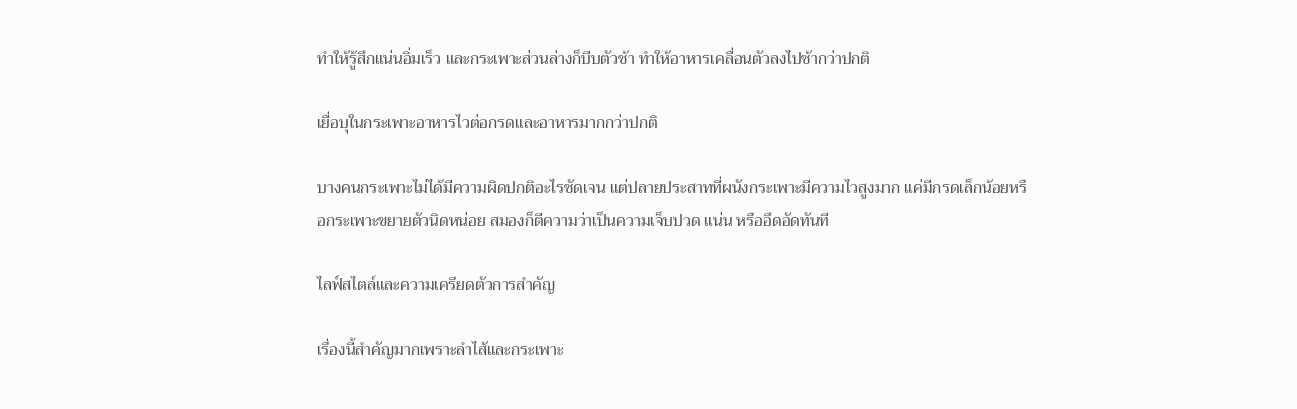ทำให้รู้สึกแน่นอิ่มเร็ว และกระเพาะส่วนล่างก็บีบตัวช้า ทำให้อาหารเคลื่อนตัวลงไปช้ากว่าปกติ

เยื่อบุในกระเพาะอาหารไวต่อกรดและอาหารมากกว่าปกติ

บางคนกระเพาะไม่ได้มีความผิดปกติอะไรชัดเจน แต่ปลายประสาทที่ผนังกระเพาะมีความไวสูงมาก แค่มีกรดเล็กน้อยหรือกระเพาะขยายตัวนิดหน่อย สมองก็ตีความว่าเป็นความเจ็บปวด แน่น หรืออึดอัดทันที

ไลฟ์สไตล์และความเครียดตัวการสำคัญ

เรื่องนี้สำคัญมากเพราะลำไส้และกระเพาะ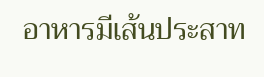อาหารมีเส้นประสาท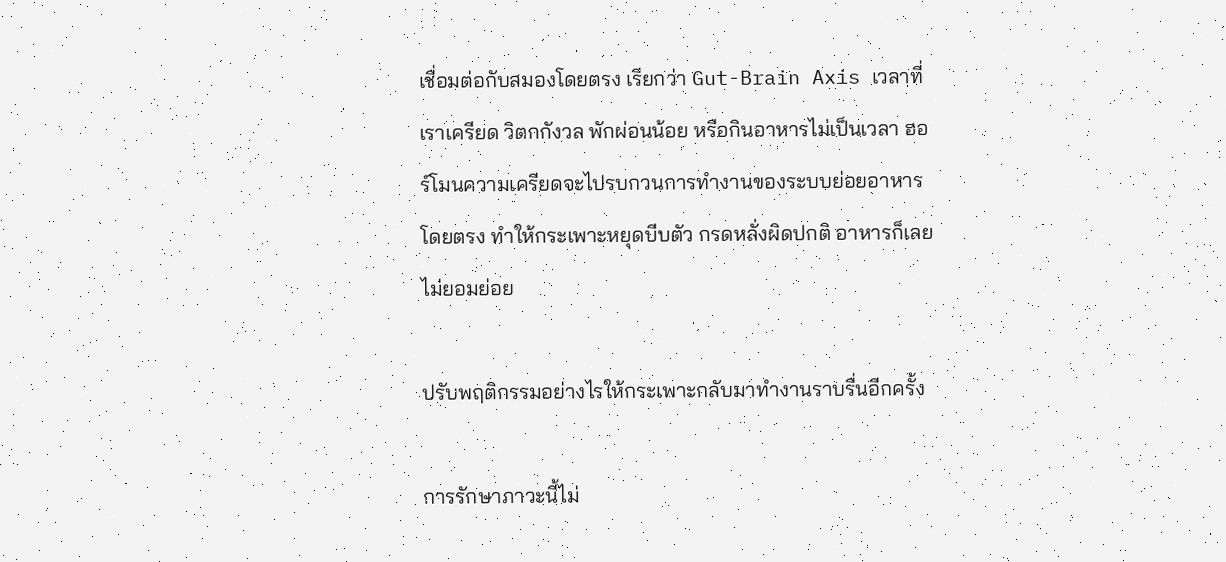เชื่อมต่อกับสมองโดยตรง เรียกว่า Gut-Brain Axis เวลาที่เราเครียด วิตกกังวล พักผ่อนน้อย หรือกินอาหารไม่เป็นเวลา ฮอร์โมนความเครียดจะไปรบกวนการทำงานของระบบย่อยอาหารโดยตรง ทำให้กระเพาะหยุดบีบตัว กรดหลั่งผิดปกติ อาหารก็เลยไม่ยอมย่อย

ปรับพฤติกรรมอย่างไรให้กระเพาะกลับมาทำงานราบรื่นอีกครั้ง

การรักษาภาวะนี้ไม่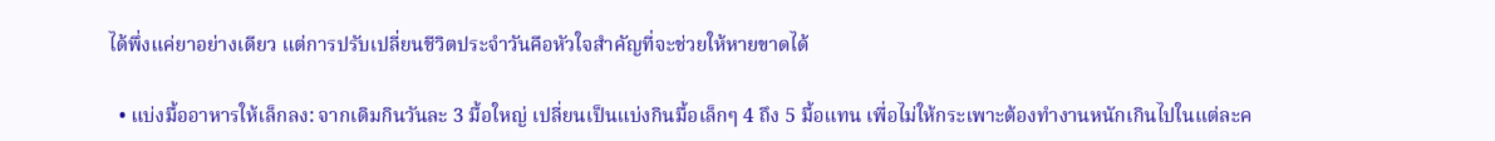ได้พึ่งแค่ยาอย่างเดียว แต่การปรับเปลี่ยนชีวิตประจำวันคือหัวใจสำคัญที่จะช่วยให้หายขาดได้

  • แบ่งมื้ออาหารให้เล็กลง: จากเดิมกินวันละ 3 มื้อใหญ่ เปลี่ยนเป็นแบ่งกินมื้อเล็กๆ 4 ถึง 5 มื้อแทน เพื่อไม่ให้กระเพาะต้องทำงานหนักเกินไปในแต่ละค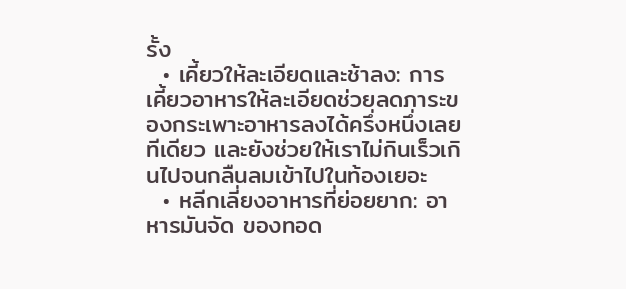รั้ง
  • เคี้ยวให้ละเอียดและช้าลง: การเคี้ยวอาหารให้ละเอียดช่วยลดภาระของกระเพาะอาหารลงได้ครึ่งหนึ่งเลยทีเดียว และยังช่วยให้เราไม่กินเร็วเกินไปจนกลืนลมเข้าไปในท้องเยอะ
  • หลีกเลี่ยงอาหารที่ย่อยยาก: อาหารมันจัด ของทอด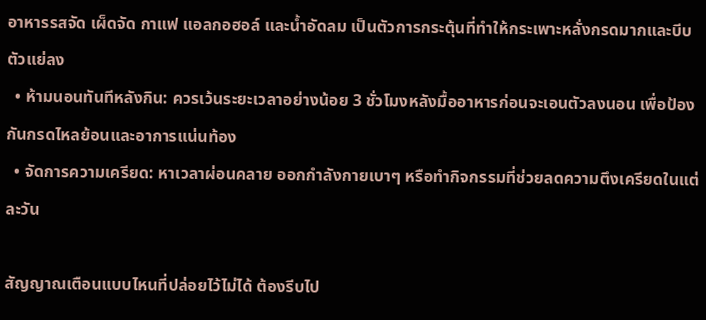อาหารรสจัด เผ็ดจัด กาแฟ แอลกอฮอล์ และน้ำอัดลม เป็นตัวการกระตุ้นที่ทำให้กระเพาะหลั่งกรดมากและบีบตัวแย่ลง
  • ห้ามนอนทันทีหลังกิน: ควรเว้นระยะเวลาอย่างน้อย 3 ชั่วโมงหลังมื้ออาหารก่อนจะเอนตัวลงนอน เพื่อป้องกันกรดไหลย้อนและอาการแน่นท้อง
  • จัดการความเครียด: หาเวลาผ่อนคลาย ออกกำลังกายเบาๆ หรือทำกิจกรรมที่ช่วยลดความตึงเครียดในแต่ละวัน

สัญญาณเตือนแบบไหนที่ปล่อยไว้ไม่ได้ ต้องรีบไป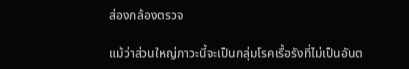ส่องกล้องตรวจ

แม้ว่าส่วนใหญ่ภาวะนี้จะเป็นกลุ่มโรคเรื้อรังที่ไม่เป็นอันต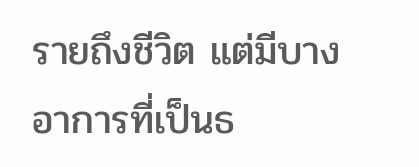รายถึงชีวิต แต่มีบางอาการที่เป็นธ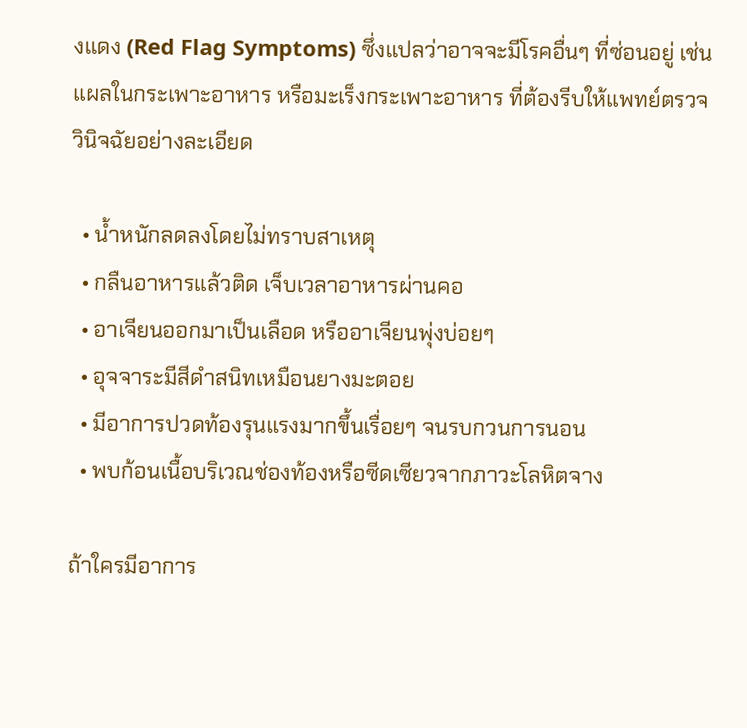งแดง (Red Flag Symptoms) ซึ่งแปลว่าอาจจะมีโรคอื่นๆ ที่ซ่อนอยู่ เช่น แผลในกระเพาะอาหาร หรือมะเร็งกระเพาะอาหาร ที่ต้องรีบให้แพทย์ตรวจวินิจฉัยอย่างละเอียด

  • น้ำหนักลดลงโดยไม่ทราบสาเหตุ
  • กลืนอาหารแล้วติด เจ็บเวลาอาหารผ่านคอ
  • อาเจียนออกมาเป็นเลือด หรืออาเจียนพุ่งบ่อยๆ
  • อุจจาระมีสีดำสนิทเหมือนยางมะตอย
  • มีอาการปวดท้องรุนแรงมากขึ้นเรื่อยๆ จนรบกวนการนอน
  • พบก้อนเนื้อบริเวณช่องท้องหรือซีดเซียวจากภาวะโลหิตจาง

ถ้าใครมีอาการ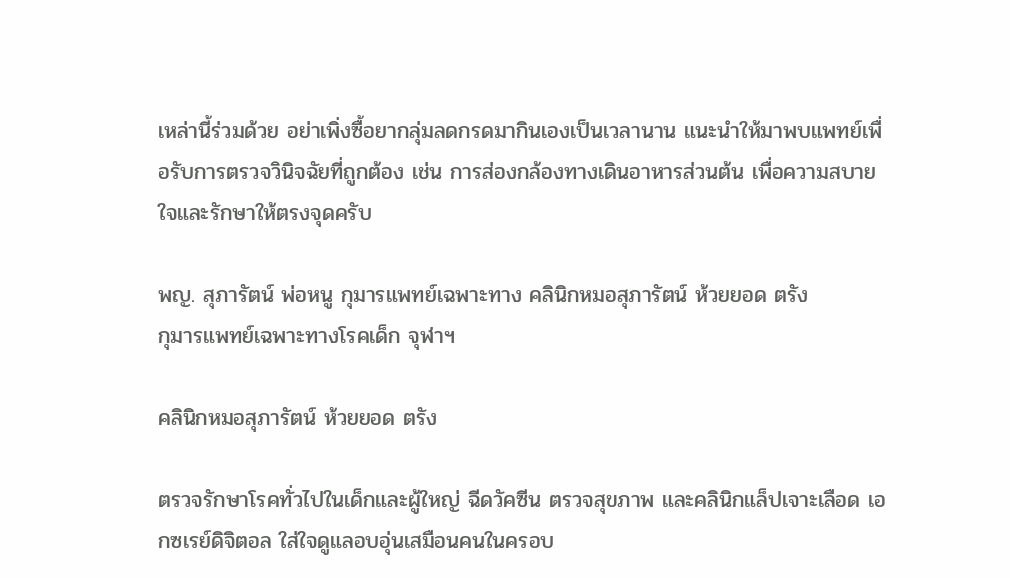เหล่านี้ร่วมด้วย อย่าเพิ่งซื้อยากลุ่มลดกรดมากินเองเป็นเวลานาน แนะนำให้มาพบแพทย์เพื่อรับการตรวจวินิจฉัยที่ถูกต้อง เช่น การส่องกล้องทางเดินอาหารส่วนต้น เพื่อความสบายใจและรักษาให้ตรงจุดครับ

พญ. สุภารัตน์ พ่อหนู กุมารแพทย์เฉพาะทาง คลินิกหมอสุภารัตน์ ห้วยยอด ตรัง
กุมารแพทย์เฉพาะทางโรคเด็ก จุฬาฯ

คลินิกหมอสุภารัตน์ ห้วยยอด ตรัง

ตรวจรักษาโรคทั่วไปในเด็กและผู้ใหญ่ ฉีดวัคซีน ตรวจสุขภาพ และคลินิกแล็ปเจาะเลือด เอกซเรย์ดิจิตอล ใส่ใจดูแลอบอุ่นเสมือนคนในครอบ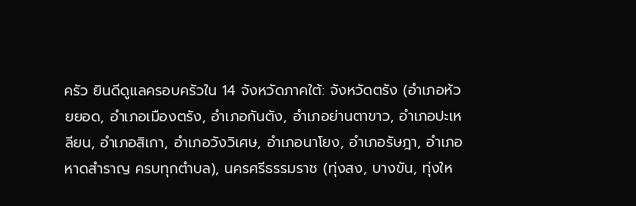ครัว ยินดีดูแลครอบครัวใน 14 จังหวัดภาคใต้: จังหวัดตรัง (อำเภอห้วยยอด, อำเภอเมืองตรัง, อำเภอกันตัง, อำเภอย่านตาขาว, อำเภอปะเหลียน, อำเภอสิเกา, อำเภอวังวิเศษ, อำเภอนาโยง, อำเภอรัษฎา, อำเภอหาดสำราญ ครบทุกตำบล), นครศรีธรรมราช (ทุ่งสง, บางขัน, ทุ่งให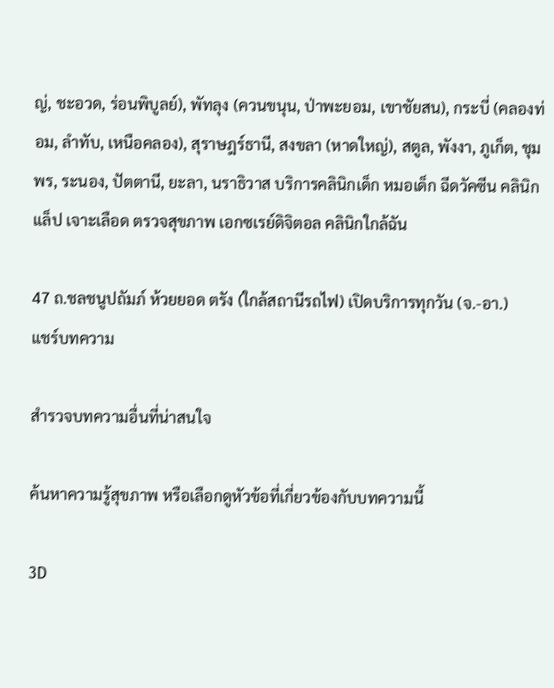ญ่, ชะอวด, ร่อนพิบูลย์), พัทลุง (ควนขนุน, ป่าพะยอม, เขาชัยสน), กระบี่ (คลองท่อม, ลำทับ, เหนือคลอง), สุราษฎร์ธานี, สงขลา (หาดใหญ่), สตูล, พังงา, ภูเก็ต, ชุมพร, ระนอง, ปัตตานี, ยะลา, นราธิวาส บริการคลินิกเด็ก หมอเด็ก ฉีดวัคซีน คลินิกแล็ป เจาะเลือด ตรวจสุขภาพ เอกซเรย์ดิจิตอล คลินิกใกล้ฉัน

47 ถ.ชลชนูปถัมภ์ ห้วยยอด ตรัง (ใกล้สถานีรถไฟ) เปิดบริการทุกวัน (จ.-อา.)
แชร์บทความ

สำรวจบทความอื่นที่น่าสนใจ

ค้นหาความรู้สุขภาพ หรือเลือกดูหัวข้อที่เกี่ยวข้องกับบทความนี้

3D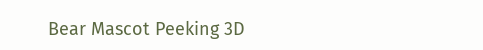Bear Mascot Peeking 3D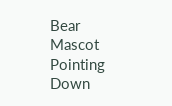Bear Mascot Pointing Down